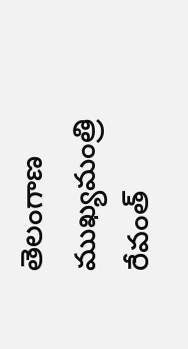తెలంగాణ ముఖ్యమంత్రి రేవంత్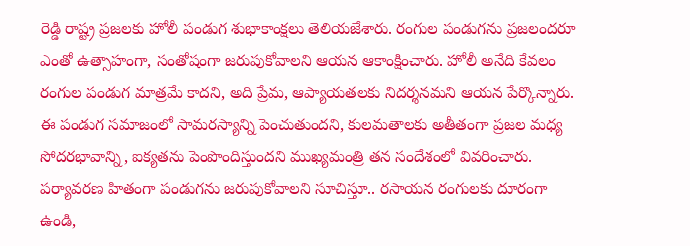రెడ్డి రాష్ట్ర ప్రజలకు హోలీ పండుగ శుభాకాంక్షలు తెలియజేశారు. రంగుల పండుగను ప్రజలందరూ ఎంతో ఉత్సాహంగా, సంతోషంగా జరుపుకోవాలని ఆయన ఆకాంక్షించారు. హోలీ అనేది కేవలం రంగుల పండుగ మాత్రమే కాదని, అది ప్రేమ, ఆప్యాయతలకు నిదర్శనమని ఆయన పేర్కొన్నారు. ఈ పండుగ సమాజంలో సామరస్యాన్ని పెంచుతుందని, కులమతాలకు అతీతంగా ప్రజల మధ్య సోదరభావాన్ని, ఐక్యతను పెంపొందిస్తుందని ముఖ్యమంత్రి తన సందేశంలో వివరించారు.
పర్యావరణ హితంగా పండుగను జరుపుకోవాలని సూచిస్తూ.. రసాయన రంగులకు దూరంగా ఉండి,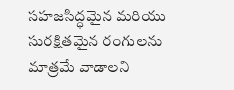సహజసిద్ధమైన మరియు సురక్షితమైన రంగులను మాత్రమే వాడాలని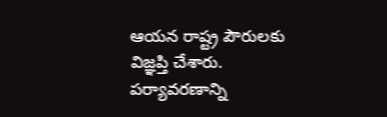ఆయన రాష్ట్ర పౌరులకు విజ్ఞప్తి చేశారు. పర్యావరణాన్ని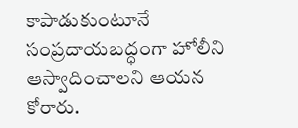కాపాడుకుంటూనే సంప్రదాయబద్ధంగా హోలీని ఆస్వాదించాలని ఆయన కోరారు.